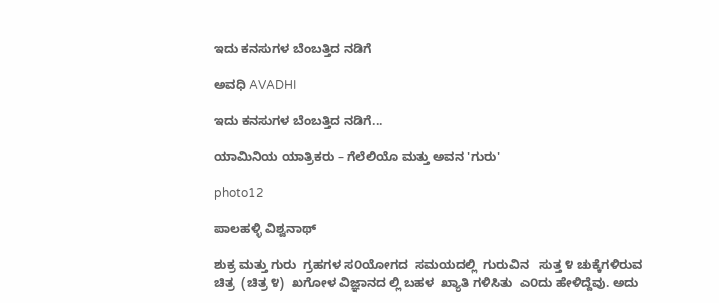ಇದು ಕನಸುಗಳ ಬೆಂಬತ್ತಿದ ನಡಿಗೆ‍

ಅವಧಿ AVADHI

ಇದು ಕನಸುಗಳ ಬೆಂಬತ್ತಿದ ನಡಿಗೆ...

ಯಾಮಿನಿಯ ಯಾತ್ರಿಕರು – ಗೆಲೆಲಿಯೊ ಮತ್ತು ಅವನ 'ಗುರು'

photo12

ಪಾಲಹಳ್ಳಿ ವಿಶ್ವನಾಥ್

ಶುಕ್ರ ಮತ್ತು ಗುರು  ಗ್ರಹಗಳ ಸ೦ಯೋಗದ  ಸಮಯದಲ್ಲಿ  ಗುರುವಿನ   ಸುತ್ತ ೪ ಚುಕ್ಕೆಗಳಿರುವ ಚಿತ್ರ  (ಚಿತ್ರ ೪)  ಖಗೋಳ ವಿಜ್ಞಾನದ ಲ್ಲಿ ಬಹಳ  ಖ್ಯಾತಿ ಗಳಿಸಿತು  ಎ೦ದು ಹೇಳಿದ್ದೆವು. ಅದು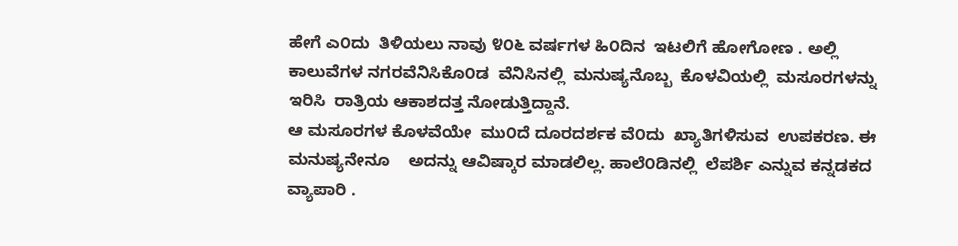ಹೇಗೆ ಎ೦ದು  ತಿಳಿಯಲು ನಾವು ೪೦೬ ವರ್ಷಗಳ ಹಿ೦ದಿನ  ಇಟಲಿಗೆ ಹೋಗೋಣ . ಅಲ್ಲಿ  ಕಾಲುವೆಗಳ ನಗರವೆನಿಸಿಕೊ೦ಡ  ವೆನಿಸಿನಲ್ಲಿ  ಮನುಷ್ಯನೊಬ್ಬ  ಕೊಳವಿಯಲ್ಲಿ  ಮಸೂರಗಳನ್ನು  ಇರಿಸಿ  ರಾತ್ರಿಯ ಆಕಾಶದತ್ತ ನೋಡುತ್ತಿದ್ದಾನೆ.
ಆ ಮಸೂರಗಳ ಕೊಳವೆಯೇ  ಮು೦ದೆ ದೂರದರ್ಶಕ ವೆ೦ದು  ಖ್ಯಾತಿಗಳಿಸುವ  ಉಪಕರಣ. ಈ ಮನುಷ್ಯನೇನೂ    ಅದನ್ನು ಆವಿಷ್ಕಾರ ಮಾಡಲಿಲ್ಲ. ಹಾಲೆ೦ಡಿನಲ್ಲಿ  ಲೆಪರ್ಶಿ ಎನ್ನುವ ಕನ್ನಡಕದ ವ್ಯಾಪಾರಿ .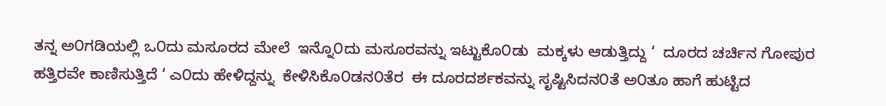ತನ್ನ ಅ೦ಗಡಿಯಲ್ಲಿ ಒ೦ದು ಮಸೂರದ ಮೇಲೆ  ಇನ್ನೊ೦ದು ಮಸೂರವನ್ನು ಇಟ್ಟುಕೊ೦ಡು  ಮಕ್ಕಳು ಆಡುತ್ತಿದ್ದು ‘  ದೂರದ ಚರ್ಚಿನ ಗೋಪುರ ಹತ್ತಿರವೇ ಕಾಣಿಸುತ್ತಿದೆ ‘ ಎ೦ದು ಹೇಳಿದ್ದನ್ನು  ಕೇಳಿಸಿಕೊ೦ಡನ೦ತೆರ  ಈ ದೂರದರ್ಶಕವನ್ನು ಸೃಷ್ಟಿಸಿದನ೦ತೆ ಅ೦ತೂ ಹಾಗೆ ಹುಟ್ಟಿದ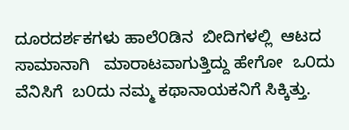ದೂರದರ್ಶಕಗಳು ಹಾಲೆ೦ಡಿನ  ಬೀದಿಗಳಲ್ಲಿ  ಆಟದ ಸಾಮಾನಾಗಿ   ಮಾರಾಟವಾಗುತ್ತಿದ್ದು ಹೇಗೋ  ಒ೦ದು ವೆನಿಸಿಗೆ  ಬ೦ದು ನಮ್ಮ ಕಥಾನಾಯಕನಿಗೆ ಸಿಕ್ಕಿತ್ತು.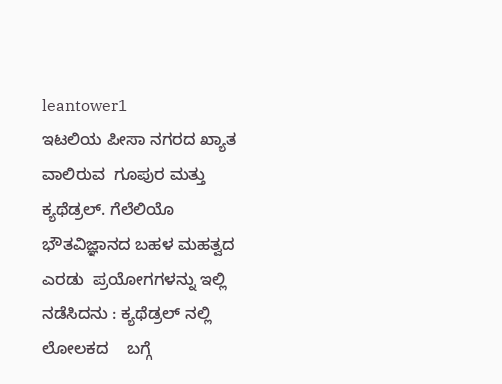leantower1
ಇಟಲಿಯ ಪೀಸಾ ನಗರದ ಖ್ಯಾತ  ವಾಲಿರುವ  ಗೂಪುರ ಮತ್ತು ಕ್ಯಥೆಡ್ರಲ್. ಗೆಲೆಲಿಯೊ  ಭೌತವಿಜ್ಞಾನದ ಬಹಳ ಮಹತ್ವದ ಎರಡು  ಪ್ರಯೋಗಗಳನ್ನು ಇಲ್ಲಿ ನಡೆಸಿದನು : ಕ್ಯಥೆಡ್ರಲ್ ನಲ್ಲಿ  ಲೋಲಕದ    ಬಗ್ಗೆ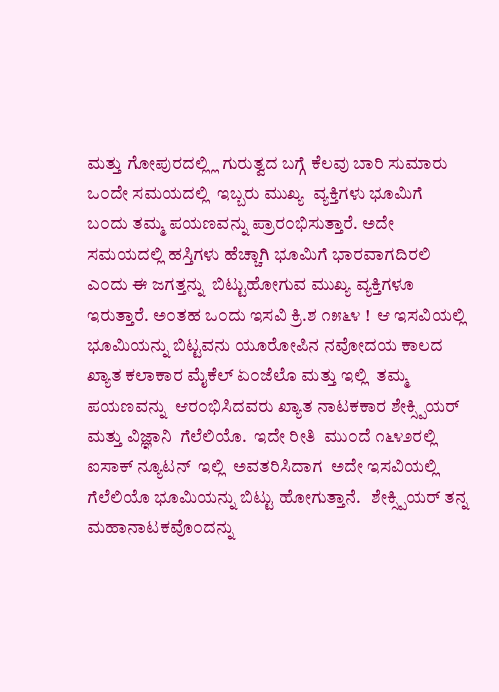ಮತ್ತು ಗೋಪುರದಲ್ಲ್ಲಿ ಗುರುತ್ವದ ಬಗ್ಗೆ ಕೆಲವು ಬಾರಿ ಸುಮಾರು ಒ೦ದೇ ಸಮಯದಲ್ಲಿ  ಇಬ್ಬರು ಮುಖ್ಯ  ವ್ಯಕ್ತಿಗಳು ಭೂಮಿಗೆ  ಬ೦ದು ತಮ್ಮ ಪಯಣವನ್ನು ಪ್ರಾರ೦ಭಿಸುತ್ತಾರೆ. ಅದೇ ಸಮಯದಲ್ಲಿ ಹಸ್ತಿಗಳು ಹೆಚ್ಚಾಗಿ ಭೂಮಿಗೆ ಭಾರವಾಗದಿರಲಿ  ಎ೦ದು ಈ ಜಗತ್ತನ್ನು  ಬಿಟ್ಟುಹೋಗುವ ಮುಖ್ಯ ವ್ಯಕ್ತಿಗಳೂ  ಇರುತ್ತಾರೆ. ಅ೦ತಹ ಒ೦ದು ಇಸವಿ ಕ್ರಿ.ಶ ೧೫೬೪ !  ಆ ಇಸವಿಯಲ್ಲಿ ಭೂಮಿಯನ್ನು ಬಿಟ್ಟವನು ಯೂರೋಪಿನ ನವೋದಯ ಕಾಲದ  ಖ್ಯಾತ ಕಲಾಕಾರ ಮೈಕೆಲ್ ಏ೦ಜೆಲೊ ಮತ್ತು ಇಲ್ಲಿ  ತಮ್ಮ ಪಯಣವನ್ನು  ಆರ೦ಭಿಸಿದವರು ಖ್ಯಾತ ನಾಟಕಕಾರ ಶೇಕ್ಸ್ಪಿಯರ್  ಮತ್ತು ವಿಜ್ಞಾನಿ  ಗೆಲೆಲಿಯೊ.  ಇದೇ ರೀತಿ  ಮು೦ದೆ ೧೬೪೨ರಲ್ಲಿ  ಐಸಾಕ್ ನ್ಯೂಟನ್  ಇಲ್ಲಿ  ಅವತರಿಸಿದಾಗ  ಅದೇ ಇಸವಿಯಲ್ಲಿ ಗೆಲೆಲಿಯೊ ಭೂಮಿಯನ್ನು ಬಿಟ್ಟು ಹೋಗುತ್ತಾನೆ.   ಶೇಕ್ಸ್ಪಿಯರ್ ತನ್ನ ಮಹಾನಾಟಕವೊ೦ದನ್ನು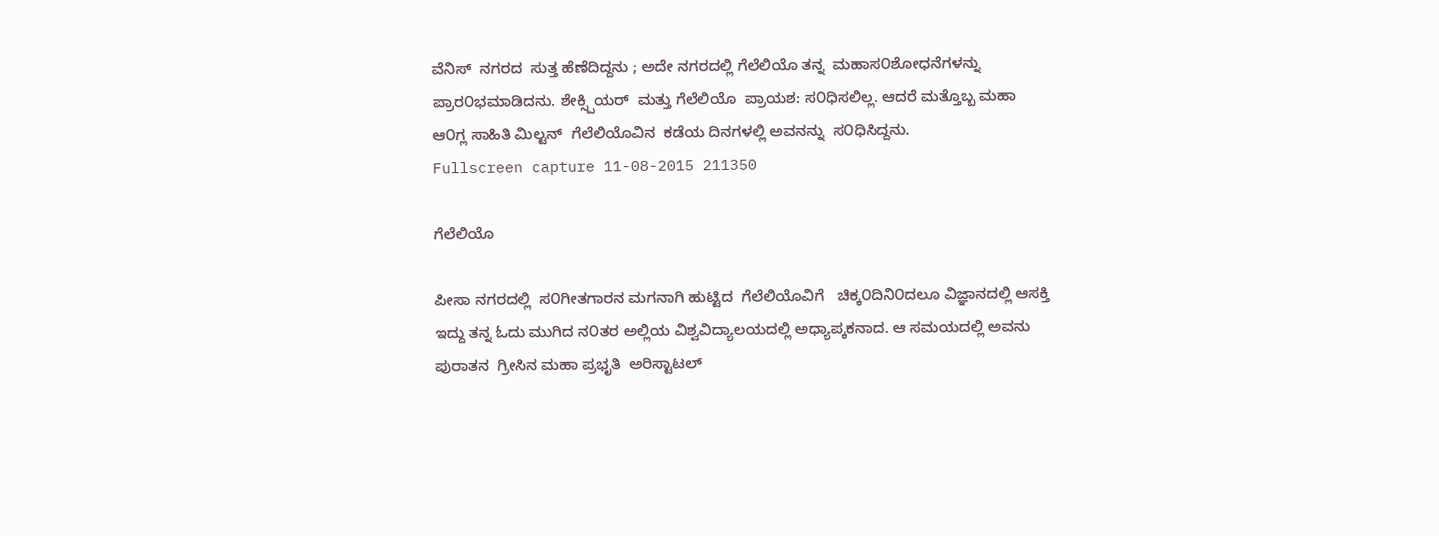ವೆನಿಸ್  ನಗರದ  ಸುತ್ತ ಹೆಣೆದಿದ್ದನು ; ಅದೇ ನಗರದಲ್ಲಿ ಗೆಲೆಲಿಯೊ ತನ್ನ  ಮಹಾಸ೦ಶೋಧನೆಗಳನ್ನು   ಪ್ರಾರ೦ಭಮಾಡಿದನು. ಶೇಕ್ಸ್ಪಿಯರ್  ಮತ್ತು ಗೆಲೆಲಿಯೊ  ಪ್ರಾಯಶ: ಸ೦ಧಿಸಲಿಲ್ಲ. ಆದರೆ ಮತ್ತೊಬ್ಬ ಮಹಾ  ಆ೦ಗ್ಲ ಸಾಹಿತಿ ಮಿಲ್ಟನ್  ಗೆಲೆಲಿಯೊವಿನ  ಕಡೆಯ ದಿನಗಳಲ್ಲಿ ಅವನನ್ನು  ಸ೦ಧಿಸಿದ್ದನು.
Fullscreen capture 11-08-2015 211350

ಗೆಲೆಲಿಯೊ

ಪೀಸಾ ನಗರದಲ್ಲಿ  ಸ೦ಗೀತಗಾರನ ಮಗನಾಗಿ ಹುಟ್ಟಿದ  ಗೆಲೆಲಿಯೊವಿಗೆ   ಚಿಕ್ಕ೦ದಿನಿ೦ದಲೂ ವಿಜ್ಞಾನದಲ್ಲಿ ಆಸಕ್ತಿ ಇದ್ದು ತನ್ನ ಓದು ಮುಗಿದ ನ೦ತರ ಅಲ್ಲಿಯ ವಿಶ್ವವಿದ್ಯಾಲಯದಲ್ಲಿ ಅಧ್ಯಾಪ್ಕಕನಾದ. ಆ ಸಮಯದಲ್ಲಿ ಅವನು ಪುರಾತನ  ಗ್ರೀಸಿನ ಮಹಾ ಪ್ರಭೃತಿ  ಅರಿಸ್ಟಾಟಲ್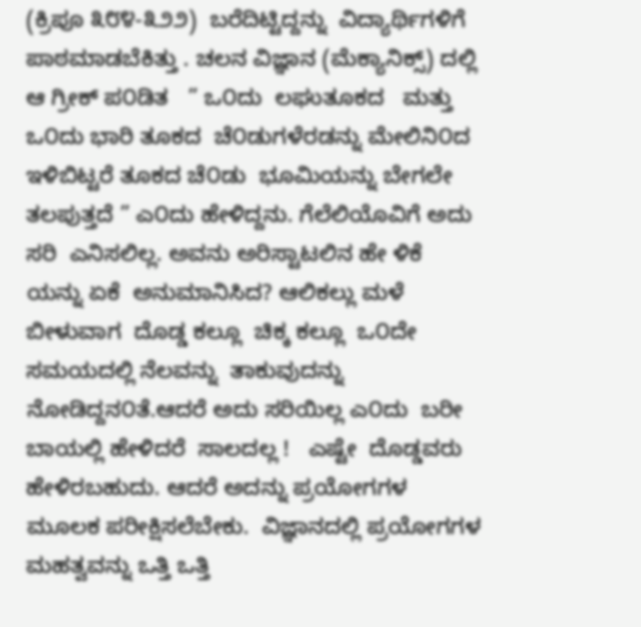(ಕ್ರಿಪೂ ೩೮೪-೩೨೨)  ಬರೆದಿಟ್ಟಿದ್ದನ್ನು  ವಿದ್ಯಾರ್ಥಿಗಳಿಗೆ ಪಾಠಮಾಡಬೆಕಿತ್ತು . ಚಲನ ವಿಜ್ಞಾನ (ಮೆಕ್ಯಾನಿಕ್ಸ್) ದಲ್ಲಿ ಆ ಗ್ರೀಕ್ ಪ೦ಡಿತ   ” ಒ೦ದು  ಲಘುತೂಕದ   ಮತ್ತು ಒ೦ದು ಭಾರಿ ತೂಕದ  ಚೆ೦ಡುಗಳೆರಡನ್ನು ಮೇಲಿನಿ೦ದ  ಇಳಿಬಿಟ್ಟರೆ ತೂಕದ ಚೆ೦ಡು  ಭೂಮಿಯನ್ನು ಬೇಗಲೇ ತಲಪುತ್ತದೆ ” ಎ೦ದು ಹೇಳಿದ್ದನು. ಗೆಲೆಲಿಯೊವಿಗೆ ಅದು ಸರಿ  ಎನಿಸಲಿಲ್ಲ. ಅವನು ಅರಿಸ್ಟಾಟಲಿನ ಹೇ ಳಿಕೆ ಯನ್ನು ಏಕೆ  ಅನುಮಾನಿಸಿದ? ಆಲಿಕಲ್ಲು ಮಳೆ ಬೀಳುವಾಗ  ದೊಡ್ಡ ಕಲ್ಲೂ  ಚಿಕ್ಕ ಕಲ್ಲೂ  ಒ೦ದೇ ಸಮಯದಲ್ಲಿ ನೆಲವನ್ನು  ತಾಕುವುದನ್ನು ನೋಡಿದ್ದನ೦ತೆ.ಆದರೆ ಅದು ಸರಿಯಿಲ್ಲ ಎ೦ದು  ಬರೀ ಬಾಯಲ್ಲಿ ಹೇಳಿದರೆ  ಸಾಲದಲ್ಲ !   ಎಷ್ಟೇ  ದೊಡ್ಡವರು ಹೇಳಿರಬಹುದು. ಆದರೆ ಅದನ್ನು ಪ್ರಯೋಗಗಳ ಮೂಲಕ ಪರೀಕ್ಷಿಸಲೆಬೇಕು.  ವಿಜ್ಞಾನದಲ್ಲಿ ಪ್ರಯೋಗಗಳ ಮಹತ್ವವನ್ನು ಒತ್ತಿ ಒತ್ತಿ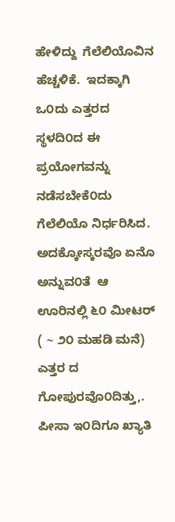ಹೇಳಿದ್ದು  ಗೆಲೆಲಿಯೊವಿನ ಹೆಚ್ಚಳಿಕೆ.  ಇದಕ್ಕಾಗಿ  ಒ೦ದು ಎತ್ತರದ ಸ್ಥಳದಿ೦ದ ಈ ಪ್ರಯೋಗವನ್ನು  ನಡೆಸಬೇಕೆ೦ದು    ಗೆಲೆಲಿಯೊ ನಿರ್ಧರಿಸಿದ. ಅದಕ್ಕೋಸ್ಕರವೊ ಏನೊ ಅನ್ನುವ೦ತೆ  ಆ ಊರಿನಲ್ಲಿ ೬೦ ಮೀಟರ್   ( ~ ೨೦ ಮಹಡಿ ಮನೆ) ಎತ್ತರ ದ ಗೋಪುರವೊ೦ದಿತ್ತು,.
ಪೀಸಾ ಇ೦ದಿಗೂ ಖ್ಯಾತಿ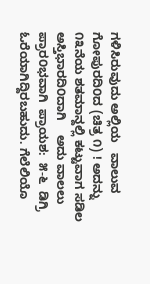ಗಳಿಸಿರುವುದು ಅಲ್ಲಿಯ   ವಾಲುವ  ಗೋಪುರದಿ೦ದ (ಚಿತ್ರ ೧) ! ಅದನ್ನು   ೧೩ನೆಯ ಶತಮಾನ್ದಲ್ಲಿ ಕಟ್ಟುವಾಗ ಸಡಿಲ ಅಸ್ತಿಭಾರದಿ೦ದಾಗಿ    ಅದು ವಾಲಲು ಪ್ರಾರ೦ಭವಾಗಿ  ಪ್ರಾಯಶ:  ೫-೬  ಡಿಗ್ರಿ ಓರೆಯಾಗಿದ್ದಿರಬಹುದು. ಗೆಲೆಲಿಯೊ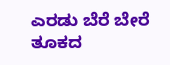ಎರಡು ಬೆರೆ ಬೇರೆ ತೂಕದ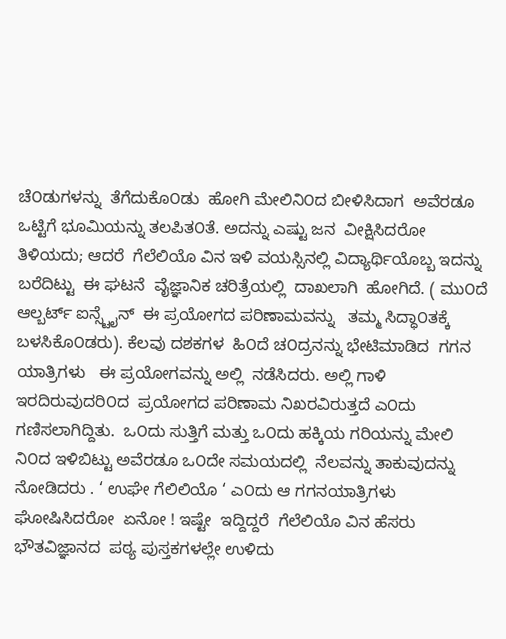ಚೆ೦ಡುಗಳನ್ನು  ತೆಗೆದುಕೊ೦ಡು  ಹೋಗಿ ಮೇಲಿನಿ೦ದ ಬೀಳಿಸಿದಾಗ  ಅವೆರಡೂ‌ ಒಟ್ಟಿಗೆ ಭೂಮಿಯನ್ನು ತಲಪಿತ೦ತೆ. ಅದನ್ನು ಎಷ್ಟು ಜನ  ವೀಕ್ಷಿಸಿದರೋ ತಿಳಿಯದು; ಆದರೆ  ಗೆಲೆಲಿಯೊ ವಿನ ಇಳಿ ವಯಸ್ಸಿನಲ್ಲಿ ವಿದ್ಯಾರ್ಥಿಯೊಬ್ಬ ಇದನ್ನು ಬರೆದಿಟ್ಟು  ಈ ಘಟನೆ  ವೈಜ್ಞಾನಿಕ ಚರಿತ್ರೆಯಲ್ಲಿ  ದಾಖಲಾಗಿ  ಹೋಗಿದೆ. ( ಮು೦ದೆ  ಆಲ್ಬರ್ಟ್ ಐನ್ಸ್ಟೈನ್  ಈ ಪ್ರಯೋಗದ ಪರಿಣಾಮವನ್ನು   ತಮ್ಮ ಸಿದ್ಧಾ೦ತಕ್ಕೆ  ಬಳಸಿಕೊ೦ಡರು). ಕೆಲವು ದಶಕಗಳ  ಹಿ೦ದೆ ಚ೦ದ್ರನನ್ನು ಭೇಟಿಮಾಡಿದ  ಗಗನ ಯಾತ್ರಿಗಳು   ಈ ಪ್ರಯೋಗವನ್ನು ಅಲ್ಲಿ  ನಡೆಸಿದರು. ಅಲ್ಲಿ ಗಾಳಿ ಇರದಿರುವುದರಿ೦ದ  ಪ್ರಯೋಗದ ಪರಿಣಾಮ ನಿಖರವಿರುತ್ತದೆ ಎ೦ದು ಗಣಿಸಲಾಗಿದ್ದಿತು.  ಒ೦ದು ಸುತ್ತಿಗೆ ಮತ್ತು ಒ೦ದು ಹಕ್ಕಿಯ ಗರಿಯನ್ನು ಮೇಲಿ ನಿ೦ದ ಇಳಿಬಿಟ್ಟು ಅವೆರಡೂ ಒ೦ದೇ ಸಮಯದಲ್ಲಿ  ನೆಲವನ್ನು ತಾಕುವುದನ್ನು ನೋಡಿದರು . ‘ ಉಘೇ ಗೆಲಿಲಿಯೊ ‘ ಎ೦ದು ಆ ಗಗನಯಾತ್ರಿಗಳು  ಘೋಷಿಸಿದರೋ  ಏನೋ ! ಇಷ್ಟೇ  ಇದ್ದಿದ್ದರೆ  ಗೆಲೆಲಿಯೊ ವಿನ ಹೆಸರು  ಭೌತವಿಜ್ಞಾನದ  ಪಠ್ಯ ಪುಸ್ತಕಗಳಲ್ಲೇ ಉಳಿದು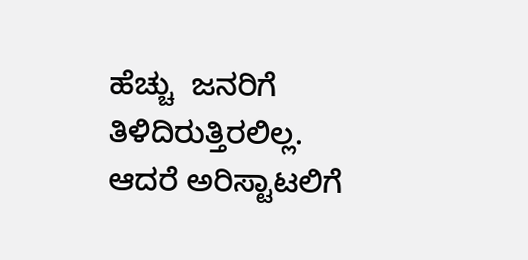ಹೆಚ್ಚು  ಜನರಿಗೆ ತಿಳಿದಿರುತ್ತಿರಲಿಲ್ಲ.  ಆದರೆ ಅರಿಸ್ಟಾಟಲಿಗೆ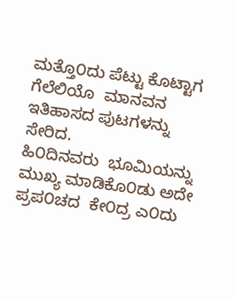ಮತ್ತೊ೦ದು ಪೆಟ್ಟು ಕೊಟ್ಟಾಗ   ಗೆಲೆಲಿಯೊ  ಮಾನವನ ಇತಿಹಾಸದ ಪುಟಗಳನ್ನು ಸೇರಿದ.
ಹಿ೦ದಿನವರು  ಭೂಮಿಯನ್ನು ಮುಖ್ಯ ಮಾಡಿಕೊ೦ಡು ಅದೇ ಪ್ರಪ೦ಚದ  ಕೇ೦ದ್ರ ಎ೦ದು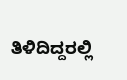ತಿಳಿದಿದ್ದರಲ್ಲಿ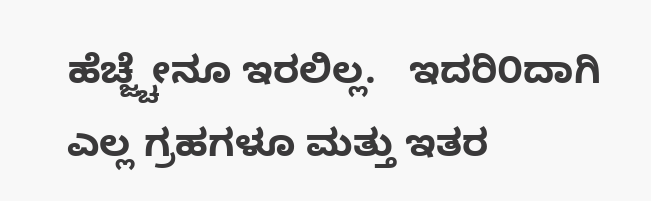ಹೆಚ್ಜ್ಚೇನೂ ಇರಲಿಲ್ಲ.   ಇದರಿ೦ದಾಗಿ  ಎಲ್ಲ ಗ್ರಹಗಳೂ ಮತ್ತು ಇತರ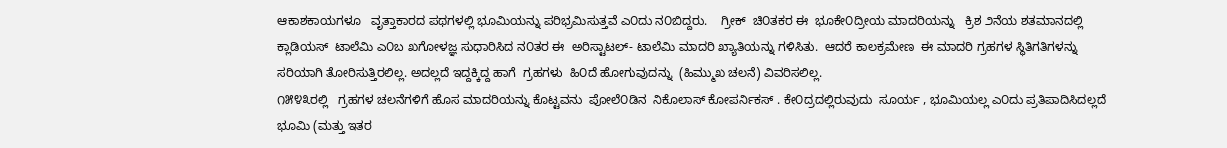ಆಕಾಶಕಾಯಗಳೂ   ವೃತ್ತಾಕಾರದ ಪಥಗಳಲ್ಲಿ ಭೂಮಿಯನ್ನು ಪರಿಭ್ರಮಿಸುತ್ತವೆ ಎ೦ದು ನ೦ಬಿದ್ದರು.    ಗ್ರೀಕ್  ಚಿ೦ತಕರ ಈ  ಭೂಕೇ೦ದ್ರೀಯ ಮಾದರಿಯನ್ನು   ಕ್ರಿಶ ೨ನೆಯ ಶತಮಾನದಲ್ಲಿ ಕ್ಲಾಡಿಯಸ್  ಟಾಲೆಮಿ ಎ೦ಬ ಖಗೋಳಜ್ಞ ಸುಧಾರಿಸಿದ ನ೦ತರ ಈ  ಅರಿಸ್ಟಾಟಲ್- ಟಾಲೆಮಿ ಮಾದರಿ ಖ್ಯಾತಿಯನ್ನು ಗಳಿಸಿತು.  ಆದರೆ ಕಾಲಕ್ರಮೇಣ  ಈ ಮಾದರಿ ಗ್ರಹಗಳ ಸ್ಥಿತಿಗತಿಗಳನ್ನು ಸರಿಯಾಗಿ ತೋರಿಸುತ್ತಿರಲಿಲ್ಲ. ಅದಲ್ಲದೆ ಇದ್ದಕ್ಕಿದ್ದ ಹಾಗೆ  ಗ್ರಹಗಳು  ಹಿ೦ದೆ ಹೋಗುವುದನ್ನು  (ಹಿಮ್ಮುಖ ಚಲನೆ) ವಿವರಿಸಲಿಲ್ಲ.
೧೫೪೩ರಲ್ಲಿ   ಗ್ರಹಗಳ ಚಲನೆಗಳಿಗೆ ಹೊಸ ಮಾದರಿಯನ್ನು ಕೊಟ್ಟವನು  ಪೋಲೆ೦ಡಿನ  ನಿಕೊಲಾಸ್ ಕೋಪರ್ನಿಕಸ್ . ಕೇ೦ದ್ರದಲ್ಲಿರುವುದು  ಸೂರ್ಯ , ಭೂಮಿಯಲ್ಲ ಎ೦ದು ಪ್ರತಿಪಾದಿಸಿದಲ್ಲದೆ  ಭೂಮಿ (ಮತ್ತು ಇತರ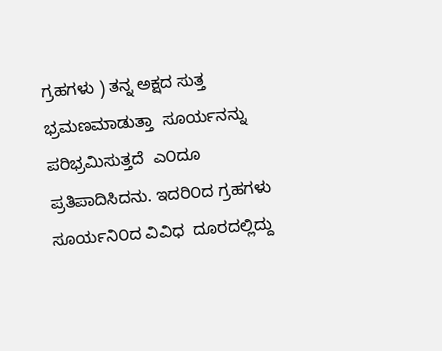ಗ್ರಹಗಳು ) ತನ್ನ ಅಕ್ಷದ ಸುತ್ತ ಭ್ರಮಣಮಾಡುತ್ತಾ  ಸೂರ್ಯನನ್ನು   ಪರಿಭ್ರಮಿಸುತ್ತದೆ  ಎ೦ದೂ ಪ್ರತಿಪಾದಿಸಿದನು. ಇದರಿ೦ದ ಗ್ರಹಗಳು  ಸೂರ್ಯನಿ೦ದ ವಿವಿಧ  ದೂರದಲ್ಲಿದ್ದು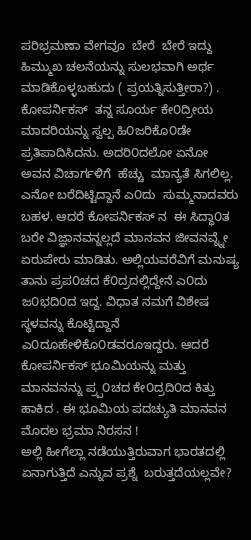ಪರಿಭ್ರಮಣಾ ವೇಗವೂ  ಬೇರೆ  ಬೇರೆ ಇದ್ದು  ಹಿಮ್ಮುಖ ಚಲನೆಯನ್ನು ಸುಲಭವಾಗಿ ಅರ್ಥ ಮಾಡಿಕೊಳ್ಳಬಹುದು ( ಪ್ರಯತ್ನಿಸುತ್ತೀರಾ?) . ಕೋಪರ್ನಿಕಸ್  ತನ್ನ ಸೂರ್ಯ ಕೇ೦ದ್ರೀಯ ಮಾದರಿಯನ್ನು ಸ್ವಲ್ಪ ಹಿ೦ಜರಿಕೊ೦ಡೇ ಪ್ರತಿಪಾದಿಸಿದನು. ಅದರಿ೦ದಲೋ ಏನೋ   ಅವನ ವಿಚಾರ್ಗಳಿಗೆ  ಹೆಚ್ಚು  ಮಾನ್ಯತೆ ಸಿಗಲಿಲ್ಲ. ಎನೋ ಬರೆದಿಟ್ಟಿದ್ದಾನೆ ಎ೦ದು  ಸುಮ್ಮನಾದವರು  ಬಹಳ. ಆದರೆ ಕೋಪರ್ನಿಕಸ್ ನ  ಈ ಸಿದ್ಧಾ೦ತ ಬರೇ ವಿಜ್ಞಾನವನ್ನಲ್ಲದೆ ಮಾನವನ ಜೀವನವ್ನ್ನೇ ಏರುಪೇರು ಮಾಡಿತು. ಅಲ್ಲಿಯವರೆವಿಗೆ ಮನುಷ್ಯ ತಾನು ಪ್ರಪ೦ಚದ ಕೆ೦ದ್ರದಲ್ಲಿದ್ದೇನೆ ಎ೦ದು  ಜ೦ಭದಿ೦ದ ಇದ್ದ. ವಿಧಾತ ನಮಗೆ ವಿಶೇಷ ಸ್ಥಳವನ್ನು ಕೊಟ್ಟಿದ್ದಾನೆ  ಎ೦ದೂಹೇಳಿಕೊ೦ಡವರೂಇದ್ದರು. ಆದರೆ ಕೋಪರ್ನಿಕಸ್ ಭೂಮಿಯನ್ನು ಮತ್ತು ಮಾನವನನ್ನು ಪ್ರ್ಪ೦ಚದ ಕೇ೦ದ್ರದಿ೦ದ ಕಿತ್ತು ಹಾಕಿದ . ಈ ಭೂಮಿಯ ಪದಚ್ಯುತಿ ಮಾನವನ ಮೊದಲ ಭ್ರಮಾ ನಿರಸನ !
ಅಲ್ಲಿ ಹೀಗೆಲ್ಲಾ ನಡೆಯುತ್ತಿರುವಾಗ ಭಾರತದಲ್ಲಿ ಏನಾಗುತ್ತಿದೆ ಎನ್ನುವ ಪ್ರಶ್ನೆ  ಬರುತ್ತದೆಯಲ್ಲವೇ?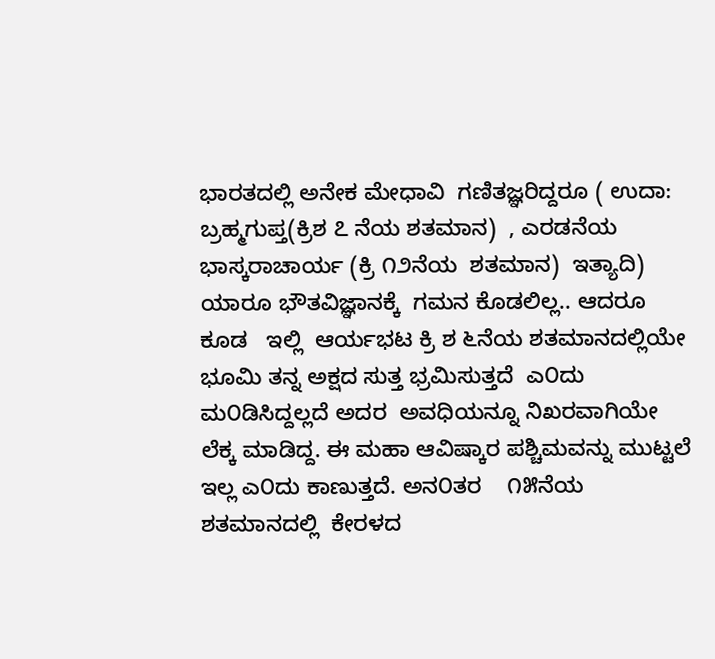ಭಾರತದಲ್ಲಿ ಅನೇಕ ಮೇಧಾವಿ  ಗಣಿತಜ್ಞರಿದ್ದರೂ ( ಉದಾ: ಬ್ರಹ್ಮಗುಪ್ತ(ಕ್ರಿಶ ೭ ನೆಯ ಶತಮಾನ)  , ಎರಡನೆಯ ಭಾಸ್ಕರಾಚಾರ್ಯ (ಕ್ರಿ ೧೨ನೆಯ  ಶತಮಾನ)  ಇತ್ಯಾದಿ) ಯಾರೂ ಭೌತವಿಜ್ಞಾನಕ್ಕೆ  ಗಮನ ಕೊಡಲಿಲ್ಲ.. ಆದರೂ ಕೂಡ   ಇಲ್ಲಿ  ಆರ್ಯಭಟ ಕ್ರಿ ಶ ೬ನೆಯ ಶತಮಾನದಲ್ಲಿಯೇ  ಭೂಮಿ ತನ್ನ ಅಕ್ಷದ ಸುತ್ತ ಭ್ರಮಿಸುತ್ತದೆ  ಎ೦ದು ಮ೦ಡಿಸಿದ್ದಲ್ಲದೆ ಅದರ  ಅವಧಿಯನ್ನೂ ನಿಖರವಾಗಿಯೇ ಲೆಕ್ಕ ಮಾಡಿದ್ದ. ಈ ಮಹಾ ಆವಿಷ್ಕಾರ ಪಶ್ಚಿಮವನ್ನು ಮುಟ್ಟಲೆ ಇಲ್ಲ ಎ೦ದು ಕಾಣುತ್ತದೆ. ಅನ೦ತರ    ೧೫ನೆಯ ಶತಮಾನದಲ್ಲಿ  ಕೇರಳದ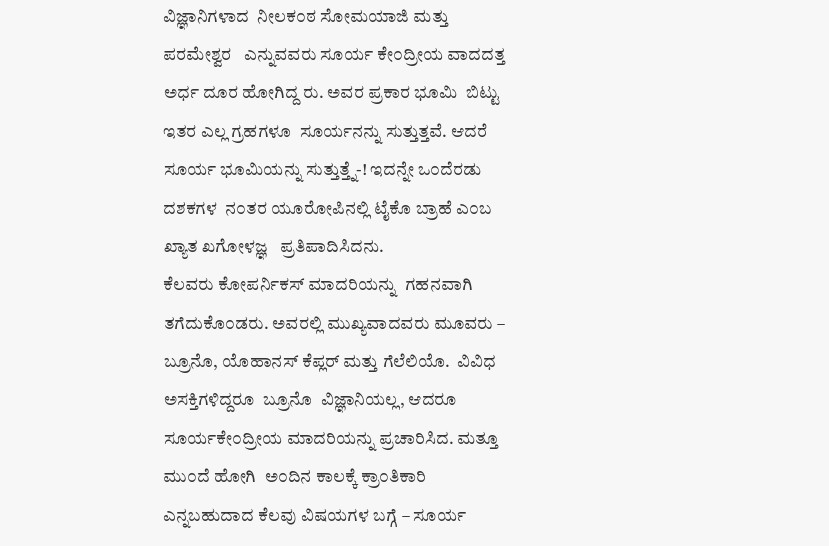ವಿಜ್ಞಾನಿಗಳಾದ  ನೀಲಕ೦ಠ ಸೋಮಯಾಜಿ ಮತ್ತು ಪರಮೇಶ್ವರ   ಎನ್ನುವವರು ಸೂರ್ಯ ಕೇ೦ದ್ರೀಯ ವಾದದತ್ತ ಅರ್ಧ ದೂರ ಹೋಗಿದ್ದ ರು. ಅವರ ಪ್ರಕಾರ ಭೂಮಿ  ಬಿಟ್ಟು ಇತರ ಎಲ್ಲ ಗ್ರಹಗಳೂ  ಸೂರ್ಯನನ್ನು ಸುತ್ತುತ್ತವೆ. ಆದರೆ ಸೂರ್ಯ ಭೂಮಿಯನ್ನು ಸುತ್ತುತ್ತ್ನೆ-! ಇದನ್ನೇ ಒ೦ದೆರಡು ದಶಕಗಳ  ನ೦ತರ ಯೂರೋಪಿನಲ್ಲಿ ಟೈಕೊ ಬ್ರಾಹೆ ಎ೦ಬ ಖ್ಯಾತ ಖಗೋಳಜ್ಞ   ಪ್ರತಿಪಾದಿಸಿದನು.
ಕೆಲವರು ಕೋಪರ್ನಿಕಸ್ ಮಾದರಿಯನ್ನು  ಗಹನವಾಗಿ ತಗೆದುಕೊ೦ಡರು. ಅವರಲ್ಲಿ ಮುಖ್ಯವಾದವರು ಮೂವರು – ಬ್ರೂನೊ, ಯೊಹಾನಸ್ ಕೆಪ್ಲರ್ ಮತ್ತು ಗೆಲೆಲಿಯೊ.  ವಿವಿಧ ಅಸಕ್ತಿಗಳಿದ್ದರೂ  ಬ್ರೂನೊ  ವಿಜ್ಞಾನಿಯಲ್ಲ, ಆದರೂ ಸೂರ್ಯಕೇ೦ದ್ರೀಯ ಮಾದರಿಯನ್ನು ಪ್ರಚಾರಿಸಿದ. ಮತ್ತೂ ಮು೦ದೆ ಹೋಗಿ  ಅ೦ದಿನ ಕಾಲಕ್ಕೆ ಕ್ರಾ೦ತಿಕಾರಿ ಎನ್ನಬಹುದಾದ ಕೆಲವು ವಿಷಯಗಳ ಬಗ್ಗೆ – ಸೂರ್ಯ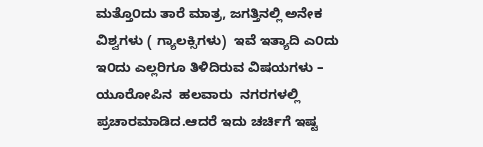ಮತ್ತೊ೦ದು ತಾರೆ ಮಾತ್ರ, ಜಗತ್ತಿನಲ್ಲಿ ಅನೇಕ  ವಿಶ್ವಗಳು ( ಗ್ಯಾಲಕ್ಸಿಗಳು)  ಇವೆ ಇತ್ಯಾದಿ ಎ೦ದು ಇ೦ದು ಎಲ್ಲರಿಗೂ ತಿಳಿದಿರುವ ವಿಷಯಗಳು – ಯೂರೋಪಿನ  ಹಲವಾರು  ನಗರಗಳಲ್ಲಿ  ಪ್ರಚಾರಮಾಡಿದ.ಆದರೆ ಇದು ಚರ್ಚಿಗೆ ಇಷ್ಟ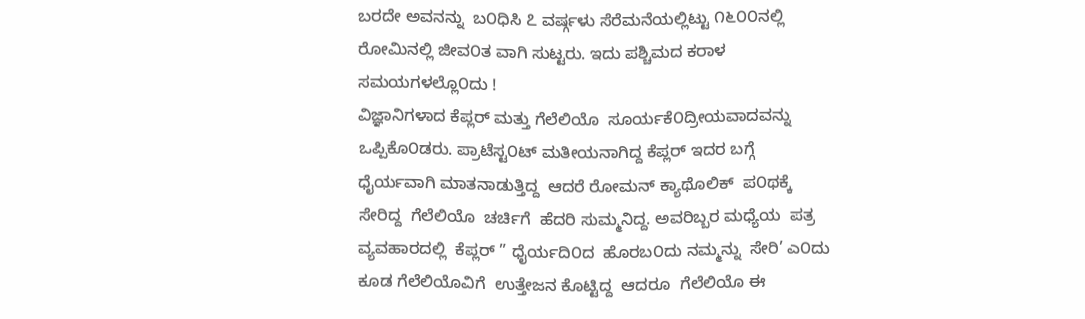ಬರದೇ ಅವನನ್ನು  ಬ೦ಧಿಸಿ ೭ ವರ್ಷ್ಗಳು ಸೆರೆಮನೆಯಲ್ಲಿಟ್ಟು ೧೬೦೦ನಲ್ಲಿ ರೋಮಿನಲ್ಲಿ ಜೀವ೦ತ ವಾಗಿ ಸುಟ್ಟರು. ಇದು ಪಶ್ಚಿಮದ ಕರಾಳ  ಸಮಯಗಳಲ್ಲೊ೦ದು !
ವಿಜ್ಞಾನಿಗಳಾದ ಕೆಪ್ಲರ್ ಮತ್ತು ಗೆಲೆಲಿಯೊ  ಸೂರ್ಯಕೆ೦ದ್ರೀಯವಾದವನ್ನು  ಒಪ್ಪಿಕೊ೦ಡರು. ಪ್ರಾಟೆಸ್ಟ೦ಟ್ ಮತೀಯನಾಗಿದ್ದ ಕೆಪ್ಲರ್ ಇದರ ಬಗ್ಗೆ ಧೈರ್ಯವಾಗಿ ಮಾತನಾಡುತ್ತಿದ್ದ  ಆದರೆ ರೋಮನ್ ಕ್ಯಾಥೊಲಿಕ್  ಪ೦ಥಕ್ಕೆ ಸೇರಿದ್ದ  ಗೆಲೆಲಿಯೊ  ಚರ್ಚಿಗೆ  ಹೆದರಿ ಸುಮ್ಮನಿದ್ದ. ಅವರಿಬ್ಬರ ಮಧ್ಯೆಯ  ಪತ್ರ ವ್ಯವಹಾರದಲ್ಲಿ  ಕೆಪ್ಲರ್ ” ಧೈರ್ಯದಿ೦ದ  ಹೊರಬ೦ದು ನಮ್ಮನ್ನು  ಸೇರಿ’ ಎ೦ದು ಕೂಡ ಗೆಲೆಲಿಯೊವಿಗೆ  ಉತ್ತೇಜನ ಕೊಟ್ಟಿದ್ದ  ಆದರೂ  ಗೆಲೆಲಿಯೊ ಈ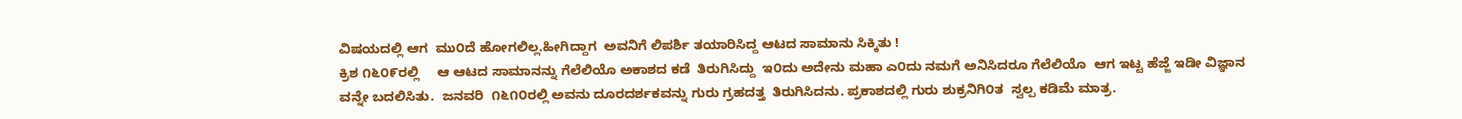ವಿಷಯದಲ್ಲಿ ಆಗ  ಮು೦ದೆ ಹೋಗಲಿಲ್ಲ.ಹೀಗಿದ್ದಾಗ  ಅವನಿಗೆ ಲಿಪರ್ಶಿ ತಯಾರಿಸಿದ್ದ ಆಟದ ಸಾಮಾನು ಸಿಕ್ಕಿತು !
ಕ್ರಿಶ ೧೬೦೯ರಲ್ಲಿ     ಆ ಆಟದ ಸಾಮಾನನ್ನು ಗೆಲೆಲಿಯೊ ಅಕಾಶದ ಕಡೆ  ತಿರುಗಿಸಿದ್ದು  ಇ೦ದು ಅದೇನು ಮಹಾ ಎ೦ದು ನಮಗೆ ಅನಿಸಿದರೂ ಗೆಲೆಲಿಯೊ  ಆಗ ಇಟ್ಟ ಹೆಜ್ಜೆ ಇಡೀ ವಿಜ್ಞಾನ ವನ್ನೇ ಬದಲಿಸಿತು.  ಜನವರಿ  ೧೬೧೦ರಲ್ಲಿ ಅವನು ದೂರದರ್ಶಕವನ್ನು ಗುರು ಗ್ರಹದತ್ತ  ತಿರುಗಿಸಿದನು. ಪ್ರಕಾಶದಲ್ಲಿ ಗುರು ಶುಕ್ರನಿಗಿ೦ತ  ಸ್ವಲ್ಪ ಕಡಿಮೆ ಮಾತ್ರ.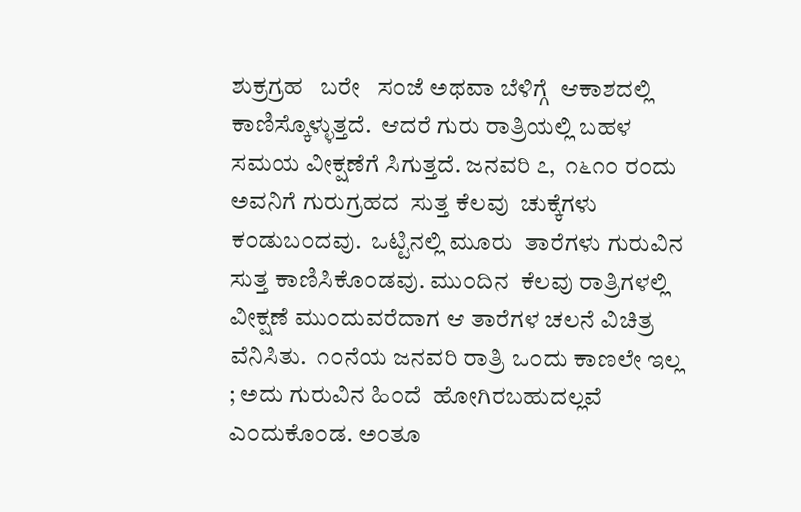ಶುಕ್ರಗ್ರಹ   ಬರೇ   ಸ೦ಜೆ ಅಥವಾ ಬೆಳಿಗ್ಗೆ  ಆಕಾಶದಲ್ಲಿ  ಕಾಣಿಸ್ಕೊಳ್ಳುತ್ತದೆ.  ಆದರೆ ಗುರು ರಾತ್ರಿಯಲ್ಲಿ ಬಹಳ ಸಮಯ ವೀಕ್ಷಣೆಗೆ ಸಿಗುತ್ತದೆ. ಜನವರಿ ೭,  ೧೬೧೦ ರ೦ದು ಅವನಿಗೆ ಗುರುಗ್ರಹದ  ಸುತ್ತ ಕೆಲವು  ಚುಕ್ಕೆಗಳು ಕ೦ಡುಬ೦ದವು.  ಒಟ್ಟಿನಲ್ಲಿ ಮೂರು  ತಾರೆಗಳು ಗುರುವಿನ ಸುತ್ತ ಕಾಣಿಸಿಕೊ೦ಡವು. ಮು೦ದಿನ  ಕೆಲವು ರಾತ್ರಿಗಳಲ್ಲಿ ವೀಕ್ಷಣೆ ಮು೦ದುವರೆದಾಗ ಆ ತಾರೆಗಳ ಚಲನೆ ವಿಚಿತ್ರ ವೆನಿಸಿತು.  ೧೦ನೆಯ ಜನವರಿ ರಾತ್ರಿ ಒ೦ದು ಕಾಣಲೇ ಇಲ್ಲ ; ಅದು ಗುರುವಿನ ಹಿ೦ದೆ  ಹೋಗಿರಬಹುದಲ್ಲವೆ ಎ೦ದುಕೊ೦ಡ. ಅ೦ತೂ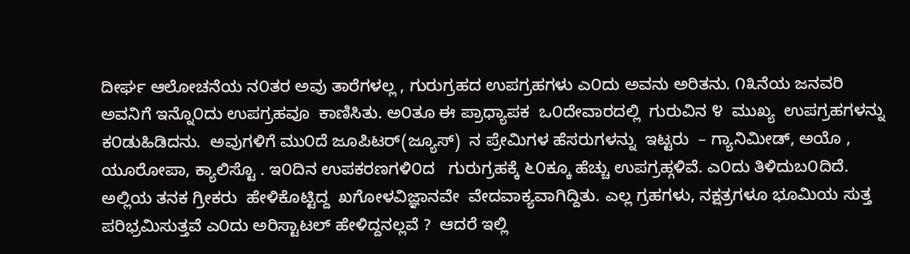ದೀರ್ಘ ಆಲೋಚನೆಯ ನ೦ತರ ಅವು ತಾರೆಗಳಲ್ಲ , ಗುರುಗ್ರಹದ ಉಪಗ್ರಹಗಳು ಎ೦ದು ಅವನು ಅರಿತನು. ೧೩ನೆಯ ಜನವರಿ ಅವನಿಗೆ ಇನ್ನೊ೦ದು ಉಪಗ್ರಹವೂ  ಕಾಣಿಸಿತು. ಅ೦ತೂ ಈ ಪ್ರಾಧ್ಯಾಪಕ  ಒ೦ದೇವಾರದಲ್ಲಿ  ಗುರುವಿನ ೪  ಮುಖ್ಯ  ಉಪಗ್ರಹಗಳನ್ನು  ಕ೦ಡುಹಿಡಿದನು.  ಅವುಗಳಿಗೆ ಮು೦ದೆ ಜೂಪಿಟರ್(ಜ್ಯೂಸ್)  ನ ಪ್ರೇಮಿಗಳ ಹೆಸರುಗಳನ್ನು  ಇಟ್ಟರು  – ಗ್ಯಾನಿಮೀಡ್, ಅಯೊ , ಯೂರೋಪಾ, ಕ್ಯಾಲಿಸ್ಟೊ . ಇ೦ದಿನ ಉಪಕರಣಗಳಿ೦ದ   ಗುರುಗ್ರಹಕ್ಕೆ ೬೦ಕ್ಕೂ ಹೆಚ್ಚು ಉಪಗ್ರಹ್ಗಳಿವೆ. ಎ೦ದು ತಿಳಿದುಬ೦ದಿದೆ.
ಅಲ್ಲಿಯ ತನಕ ಗ್ರೀಕರು  ಹೇಳಿಕೊಟ್ಟಿದ್ದ  ಖಗೋಳವಿಜ್ಞಾನವೇ  ವೇದವಾಕ್ಯವಾಗಿದ್ದಿತು. ಎಲ್ಲ ಗ್ರಹಗಳು, ನಕ್ಷತ್ರಗಳೂ ಭೂಮಿಯ ಸುತ್ತ ಪರಿಭ್ರಮಿಸುತ್ತವೆ ಎ೦ದು ಅರಿಸ್ಟಾಟಲ್ ಹೇಳಿದ್ದನಲ್ಲವೆ ?  ಆದರೆ ಇಲ್ಲಿ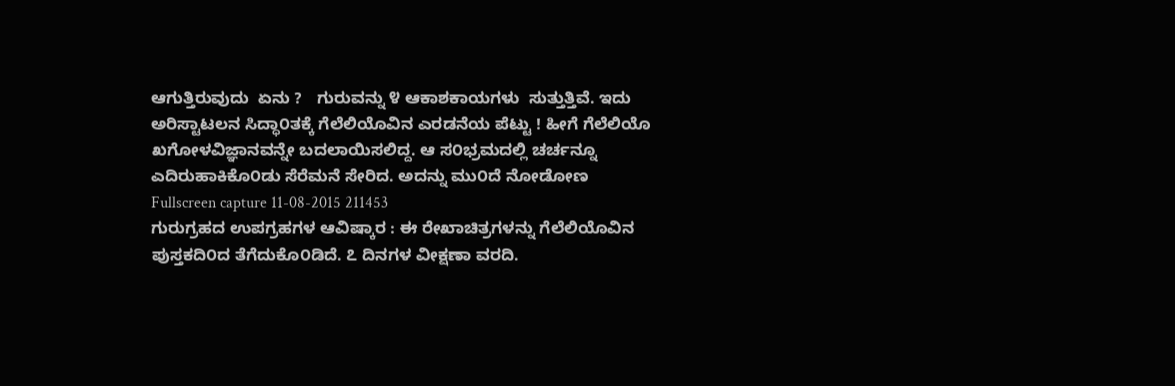ಆಗುತ್ತಿರುವುದು  ಏನು ?   ಗುರುವನ್ನು ೪ ಆಕಾಶಕಾಯಗಳು  ಸುತ್ತುತ್ತಿವೆ. ಇದು ಅರಿಸ್ಟಾಟಲನ ಸಿದ್ಧಾ೦ತಕ್ಕೆ ಗೆಲೆಲಿಯೊವಿನ ಎರಡನೆಯ ಪೆಟ್ಟು ! ಹೀಗೆ ಗೆಲೆಲಿಯೊ ಖಗೋಳವಿಜ್ಞಾನವನ್ನೇ ಬದಲಾಯಿಸಲಿದ್ದ. ಆ ಸ೦ಭ್ರಮದಲ್ಲಿ ಚರ್ಚನ್ನೂ ಎದಿರುಹಾಕಿಕೊ೦ಡು ಸೆರೆಮನೆ ಸೇರಿದ. ಅದನ್ನು ಮು೦ದೆ ನೋಡೋಣ
Fullscreen capture 11-08-2015 211453
ಗುರುಗ್ರಹದ ಉಪಗ್ರಹಗಳ ಆವಿಷ್ಕಾರ : ಈ ರೇಖಾಚಿತ್ರಗಳನ್ನು ಗೆಲೆಲಿಯೊವಿನ ಪುಸ್ತಕದಿ೦ದ ತೆಗೆದುಕೊ೦ಡಿದೆ. ೭ ದಿನಗಳ ವೀಕ್ಷಣಾ ವರದಿ.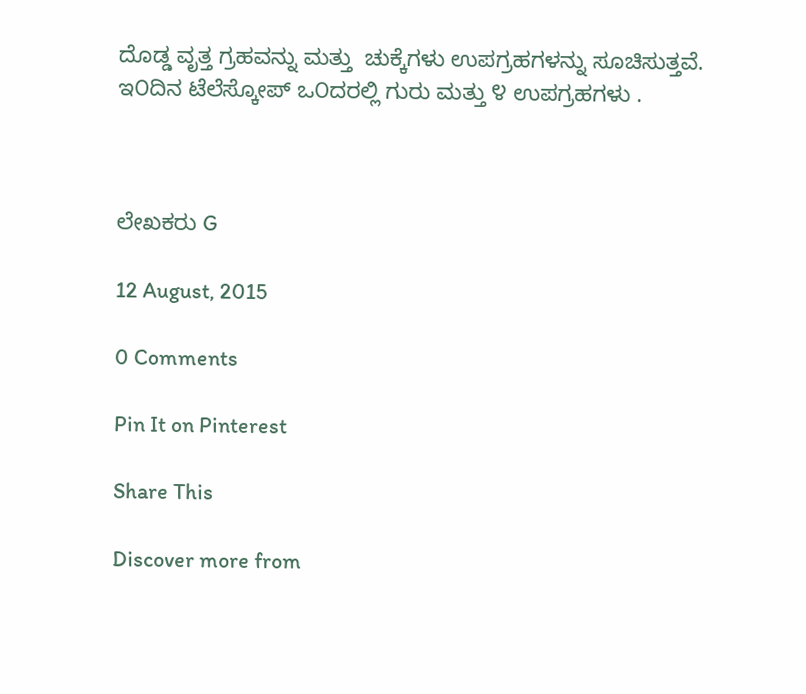ದೊಡ್ಡ ವೃತ್ತ ಗ್ರಹವನ್ನು ಮತ್ತು  ಚುಕ್ಕೆಗಳು ಉಪಗ್ರಹಗಳನ್ನು ಸೂಚಿಸುತ್ತವೆ.
ಇ೦ದಿನ ಟೆಲೆಸ್ಕೋಪ್ ಒ೦ದರಲ್ಲಿ ಗುರು ಮತ್ತು ೪ ಉಪಗ್ರಹಗಳು .



ಲೇಖಕರು G

12 August, 2015

0 Comments

Pin It on Pinterest

Share This

Discover more from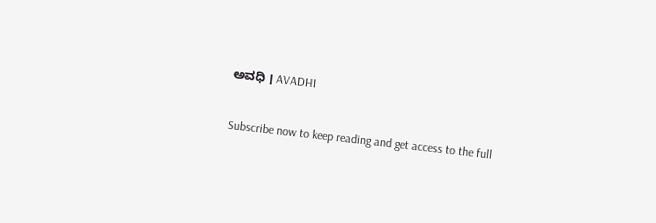ಅವಧಿ । AVADHI

Subscribe now to keep reading and get access to the full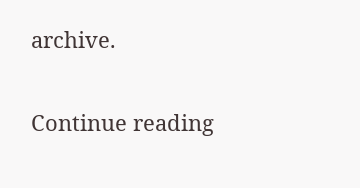archive.

Continue reading